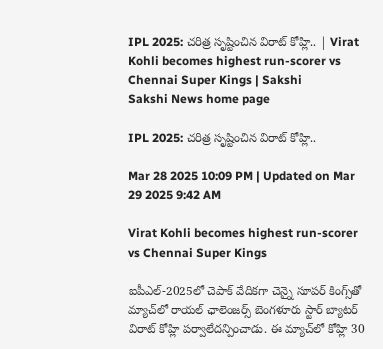IPL 2025: చ‌రిత్ర సృష్టించిన విరాట్ కోహ్లి.. | Virat Kohli becomes highest run-scorer vs Chennai Super Kings | Sakshi
Sakshi News home page

IPL 2025: చ‌రిత్ర సృష్టించిన విరాట్ కోహ్లి..

Mar 28 2025 10:09 PM | Updated on Mar 29 2025 9:42 AM

Virat Kohli becomes highest run-scorer vs Chennai Super Kings

ఐపీఎల్‌-2025లో చెపాక్ వేదిక‌గా చెన్నై సూప‌ర్ కింగ్స్‌తో మ్యాచ్‌లో రాయల్ ఛాలెంజర్స్ బెంగళూరు స్టార్ బ్యాట‌ర్ విరాట్ కోహ్లి ప‌ర్వాలేద‌న్పించాడు. ఈ మ్యాచ్‌లో కోహ్లి 30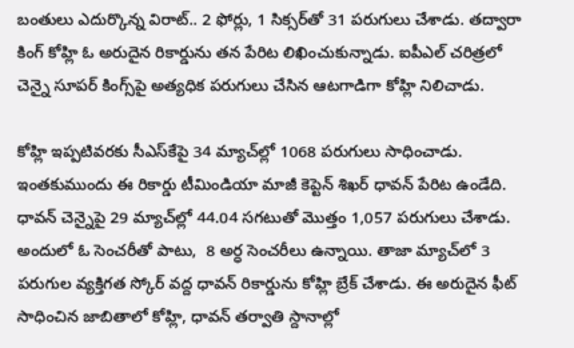బంతులు ఎదుర్కొన్న విరాట్‌.. 2 ఫోర్లు, 1 సిక్స‌ర్‌తో 31 ప‌రుగులు చేశాడు. త‌ద్వారా కింగ్ కోహ్లి ఓ అరుదైన రికార్డును త‌న పేరిట లిఖించుకున్నాడు. ఐపీఎల్ చ‌రిత్ర‌లో చెన్నై సూపర్ కింగ్స్‌పై అత్య‌ధిక ప‌రుగులు చేసిన ఆట‌గాడిగా కోహ్లి నిలిచాడు.

కోహ్లి ఇప్ప‌టివ‌ర‌కు సీఎస్‌కేపై 34 మ్యాచ్‌ల్లో 1068 ప‌రుగులు సాధించాడు. ఇంత‌కుముందు ఈ రికార్డు టీమిండియా మాజీ కెప్టెన్ శిఖ‌ర్ ధావ‌న్ పేరిట ఉండేది. ధావ‌న్ చెన్నైపై 29 మ్యాచ్‌ల్లో 44.04 సగటుతో మొత్తం 1,057 పరుగులు చేశాడు. అందులో ఓ సెంచ‌రీతో పాటు,  8 అర్ధ సెంచరీలు ఉన్నాయి. తాజా మ్యాచ్‌లో 3 ప‌రుగుల వ్య‌క్తిగ‌త స్కోర్ వ‌ద్ద ధావ‌న్ రికార్డును కోహ్లి బ్రేక్ చేశాడు. ఈ అరుదైన ఫీట్ సాధించిన జాబితాలో కోహ్లి, ధావ‌న్ త‌ర్వాతి స్దానాల్లో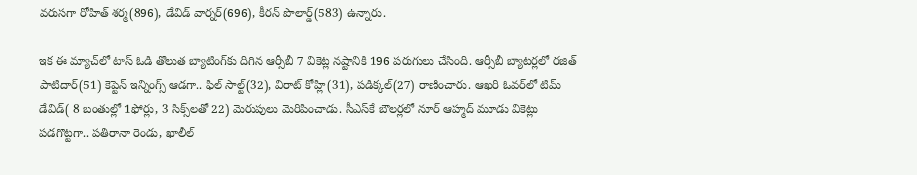వ‌రుస‌గా రోహిత్ శ‌ర్మ‌(896), డేవిడ్ వార్న‌ర్‌(696), కీరన్ పొలార్డ్(583) ఉన్నారు.

ఇక ఈ మ్యాచ్‌లో టాస్ ఓడి తొలుత బ్యాటింగ్‌కు దిగిన ఆర్సీబీ 7 వికెట్ల న‌ష్టానికి 196 ప‌రుగులు చేసింది. ఆర్సీబీ బ్యాట‌ర్ల‌లో ర‌జిత్ పాటిదార్‌(51) కెప్టెన్ ఇన్నింగ్స్ ఆడ‌గా.. ఫిల్ సాల్ట్‌(32), విరాట్ కోహ్లి(31), ప‌డిక్క‌ల్‌(27) రాణించారు. ఆఖ‌రి ఓవ‌ర్‌లో టిమ్ డేవిడ్‌( 8 బంతుల్లో 1ఫోర్లు, 3 సిక్స్‌ల‌తో 22) మెరుపులు మెరిపించాడు. సీఎస్‌కే బౌల‌ర్ల‌లో నూర్ ఆహ్మ‌ద్ మూడు వికెట్లు ప‌డ‌గొట్ట‌గా.. ప‌తిరానా రెండు, ఖాలీల్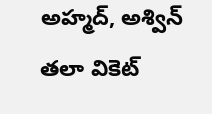అహ్మ‌ద్‌, అశ్విన్ త‌లా వికెట్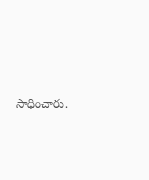సాధించారు.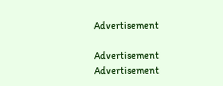Advertisement

Advertisement
Advertisement